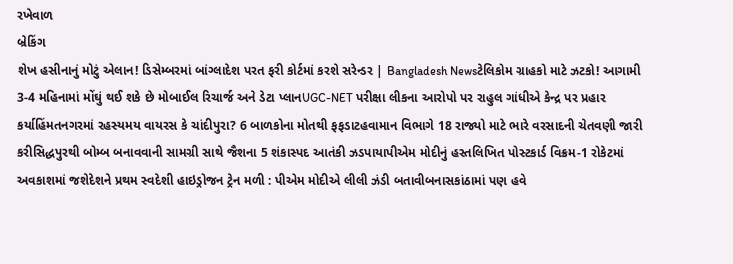રખેવાળ
બ્રેકિંગ
શેખ હસીનાનું મોટું એલાન! ડિસેમ્બરમાં બાંગ્લાદેશ પરત ફરી કોર્ટમાં કરશે સરેન્ડર | Bangladesh Newsટેલિકોમ ગ્રાહકો માટે ઝટકો! આગામી 3-4 મહિનામાં મોંઘું થઈ શકે છે મોબાઈલ રિચાર્જ અને ડેટા પ્લાનUGC-NET પરીક્ષા લીકના આરોપો પર રાહુલ ગાંધીએ કેન્દ્ર પર પ્રહાર કર્યાહિંમતનગરમાં રહસ્યમય વાયરસ કે ચાંદીપુરા? 6 બાળકોના મોતથી ફફડાટહવામાન વિભાગે 18 રાજ્યો માટે ભારે વરસાદની ચેતવણી જારી કરીસિદ્ધપુરથી બોમ્બ બનાવવાની સામગ્રી સાથે જૈશના 5 શંકાસ્પદ આતંકી ઝડપાયાપીએમ મોદીનું હસ્તલિખિત પોસ્ટકાર્ડ વિક્રમ-1 રોકેટમાં અવકાશમાં જશેદેશને પ્રથમ સ્વદેશી હાઇડ્રોજન ટ્રેન મળી : પીએમ મોદીએ લીલી ઝંડી બતાવીબનાસકાંઠામાં પણ હવે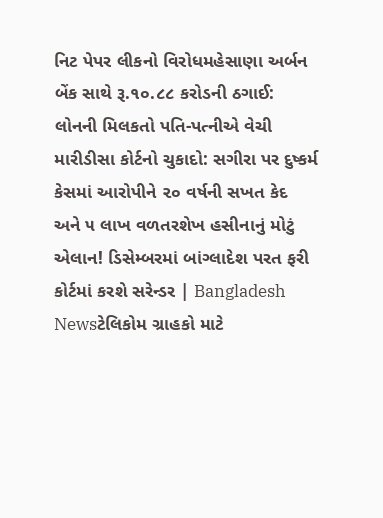નિટ પેપર લીકનો વિરોધમહેસાણા અર્બન બેંક સાથે રૂ.૧૦.૮૮ કરોડની ઠગાઈ: લોનની મિલકતો પતિ-પત્નીએ વેચી મારીડીસા કોર્ટનો ચુકાદો: સગીરા પર દુષ્કર્મ કેસમાં આરોપીને ૨૦ વર્ષની સખત કેદ અને ૫ લાખ વળતરશેખ હસીનાનું મોટું એલાન! ડિસેમ્બરમાં બાંગ્લાદેશ પરત ફરી કોર્ટમાં કરશે સરેન્ડર | Bangladesh Newsટેલિકોમ ગ્રાહકો માટે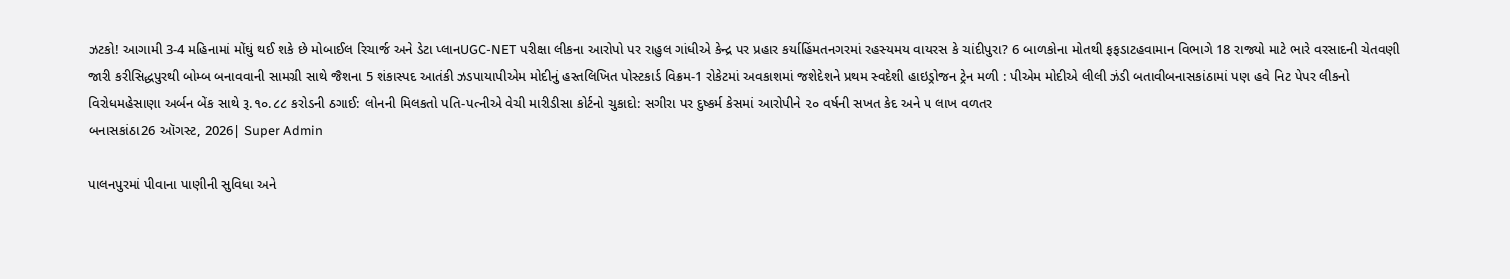ઝટકો! આગામી 3-4 મહિનામાં મોંઘું થઈ શકે છે મોબાઈલ રિચાર્જ અને ડેટા પ્લાનUGC-NET પરીક્ષા લીકના આરોપો પર રાહુલ ગાંધીએ કેન્દ્ર પર પ્રહાર કર્યાહિંમતનગરમાં રહસ્યમય વાયરસ કે ચાંદીપુરા? 6 બાળકોના મોતથી ફફડાટહવામાન વિભાગે 18 રાજ્યો માટે ભારે વરસાદની ચેતવણી જારી કરીસિદ્ધપુરથી બોમ્બ બનાવવાની સામગ્રી સાથે જૈશના 5 શંકાસ્પદ આતંકી ઝડપાયાપીએમ મોદીનું હસ્તલિખિત પોસ્ટકાર્ડ વિક્રમ-1 રોકેટમાં અવકાશમાં જશેદેશને પ્રથમ સ્વદેશી હાઇડ્રોજન ટ્રેન મળી : પીએમ મોદીએ લીલી ઝંડી બતાવીબનાસકાંઠામાં પણ હવે નિટ પેપર લીકનો વિરોધમહેસાણા અર્બન બેંક સાથે રૂ.૧૦.૮૮ કરોડની ઠગાઈ: લોનની મિલકતો પતિ-પત્નીએ વેચી મારીડીસા કોર્ટનો ચુકાદો: સગીરા પર દુષ્કર્મ કેસમાં આરોપીને ૨૦ વર્ષની સખત કેદ અને ૫ લાખ વળતર
બનાસકાંઠા26 ઑગસ્ટ, 2026| Super Admin

પાલનપુરમાં પીવાના પાણીની સુવિધા અને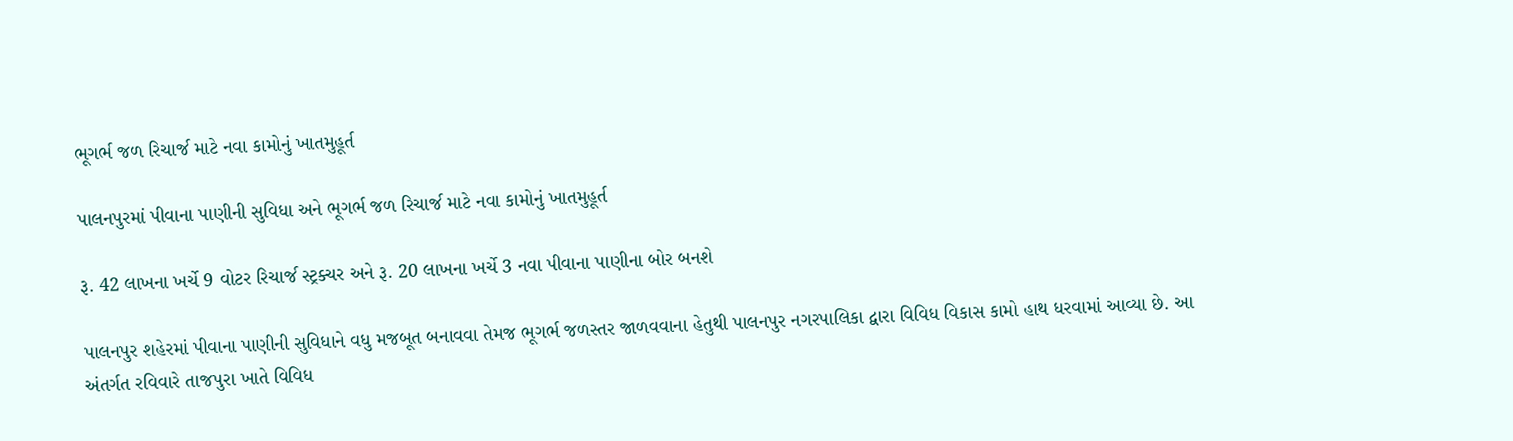ભૂગર્ભ જળ રિચાર્જ માટે નવા કામોનું ખાતમુહૂર્ત

પાલનપુરમાં પીવાના પાણીની સુવિધા અને ભૂગર્ભ જળ રિચાર્જ માટે નવા કામોનું ખાતમુહૂર્ત

રૂ. 42 લાખના ખર્ચે 9 વોટર રિચાર્જ સ્ટ્રક્ચર અને રૂ. 20 લાખના ખર્ચે 3 નવા પીવાના પાણીના બોર બનશે

પાલનપુર શહેરમાં પીવાના પાણીની સુવિધાને વધુ મજબૂત બનાવવા તેમજ ભૂગર્ભ જળસ્તર જાળવવાના હેતુથી પાલનપુર નગરપાલિકા દ્વારા વિવિધ વિકાસ કામો હાથ ધરવામાં આવ્યા છે. આ અંતર્ગત રવિવારે તાજપુરા ખાતે વિવિધ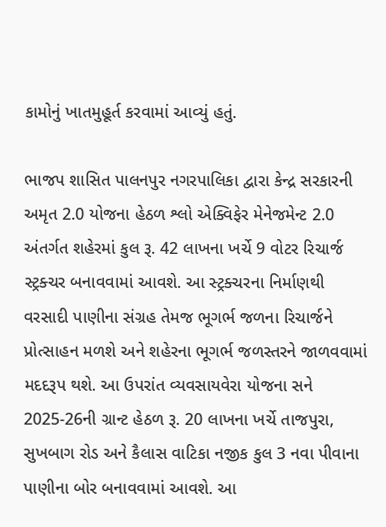કામોનું ખાતમુહૂર્ત કરવામાં આવ્યું હતું.

ભાજપ શાસિત પાલનપુર નગરપાલિકા દ્વારા કેન્દ્ર સરકારની અમૃત 2.0 યોજના હેઠળ શ્લો એક્વિફેર મેનેજમેન્ટ 2.0 અંતર્ગત શહેરમાં કુલ રૂ. 42 લાખના ખર્ચે 9 વોટર રિચાર્જ સ્ટ્રક્ચર બનાવવામાં આવશે. આ સ્ટ્રક્ચરના નિર્માણથી વરસાદી પાણીના સંગ્રહ તેમજ ભૂગર્ભ જળના રિચાર્જને પ્રોત્સાહન મળશે અને શહેરના ભૂગર્ભ જળસ્તરને જાળવવામાં મદદરૂપ થશે. આ ઉપરાંત વ્યવસાયવેરા યોજના સને 2025-26ની ગ્રાન્ટ હેઠળ રૂ. 20 લાખના ખર્ચે તાજપુરા, સુખબાગ રોડ અને કૈલાસ વાટિકા નજીક કુલ 3 નવા પીવાના પાણીના બોર બનાવવામાં આવશે. આ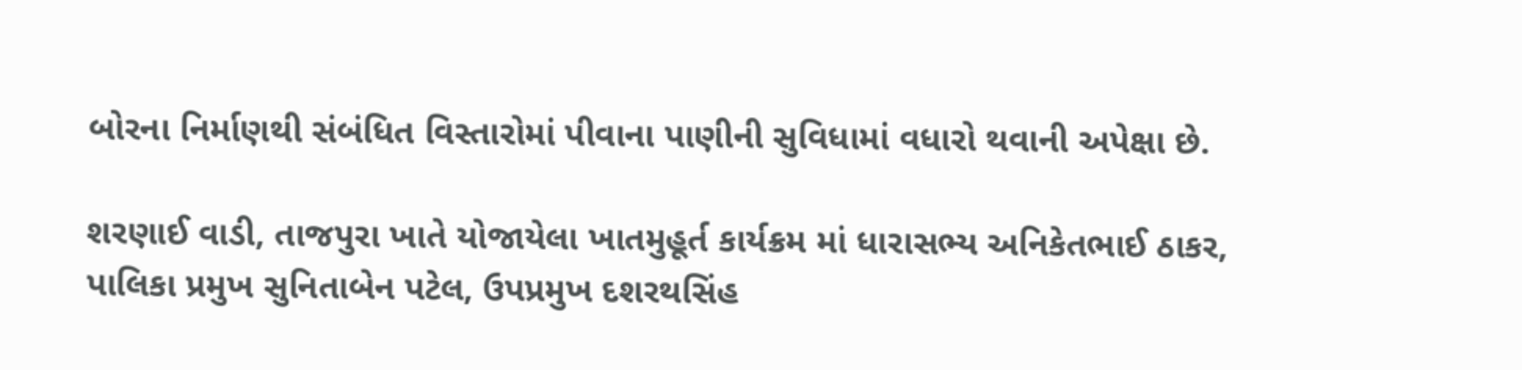બોરના નિર્માણથી સંબંધિત વિસ્તારોમાં પીવાના પાણીની સુવિધામાં વધારો થવાની અપેક્ષા છે.

શરણાઈ વાડી, તાજપુરા ખાતે યોજાયેલા ખાતમુહૂર્ત કાર્યક્રમ માં ધારાસભ્ય અનિકેતભાઈ ઠાકર, પાલિકા પ્રમુખ સુનિતાબેન પટેલ, ઉપપ્રમુખ દશરથસિંહ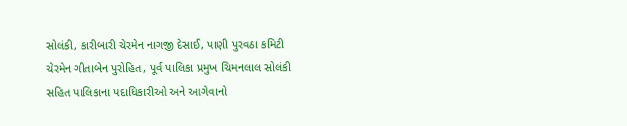સોલંકી, કારીબારી ચેરમેન નાગજી દેસાઈ, પાણી પુરવઠા કમિટી ચેરમેન ગીતાબેન પુરોહિત, પૂર્વ પાલિકા પ્રમુખ ચિમનલાલ સોલંકી સહિત પાલિકાના પદાધિકારીઓ અને આગેવાનો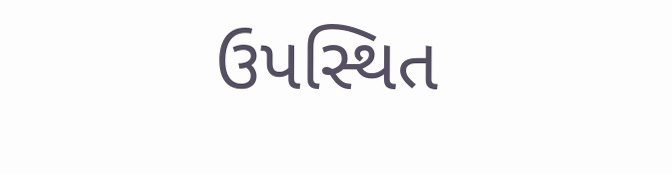ઉપસ્થિત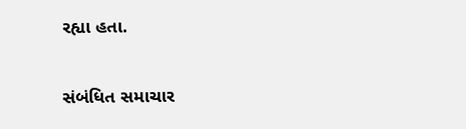રહ્યા હતા.

સંબંધિત સમાચાર